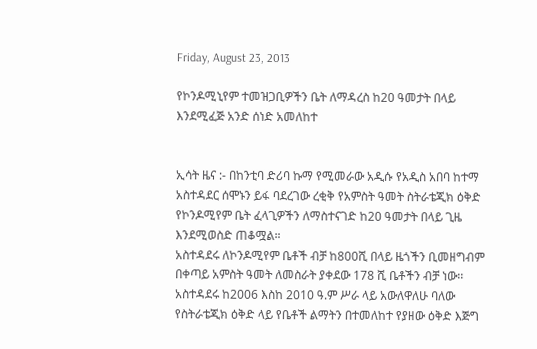Friday, August 23, 2013

የኮንዶሚኒየም ተመዝጋቢዎችን ቤት ለማዳረስ ከ20 ዓመታት በላይ እንደሚፈጅ አንድ ሰነድ አመለከተ


ኢሳት ዜና :- በከንቲባ ድሪባ ኩማ የሚመራው አዲሱ የአዲስ አበባ ከተማ አስተዳደር ሰሞኑን ይፋ ባደረገው ረቂቅ የአምስት ዓመት ስትራቴጂክ ዕቅድ የኮንዶሚየም ቤት ፈላጊዎችን ለማስተናገድ ከ20 ዓመታት በላይ ጊዜ እንደሚወስድ ጠቆሟል።
አስተዳደሩ ለኮንዶሚየም ቤቶች ብቻ ከ800ሺ በላይ ዜጎችን ቢመዘግብም በቀጣይ አምስት ዓመት ለመስራት ያቀደው 178 ሺ ቤቶችን ብቻ ነው፡፡
አስተዳደሩ ከ2006 እስከ 2010 ዓ.ም ሥራ ላይ አውለዋለሁ ባለው የስትራቴጂክ ዕቅድ ላይ የቤቶች ልማትን በተመለከተ የያዘው ዕቅድ እጅግ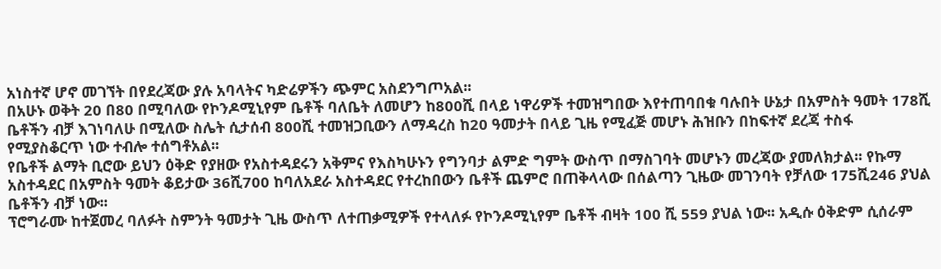አነስተኛ ሆኖ መገኘት በየደረጃው ያሉ አባላትና ካድሬዎችን ጭምር አስደንግጦአል፡፡
በአሁኑ ወቅት 20 በ80 በሚባለው የኮንዶሚኒየም ቤቶች ባለቤት ለመሆን ከ800ሺ በላይ ነዋሪዎች ተመዝግበው እየተጠባበቁ ባሉበት ሁኔታ በአምስት ዓመት 178ሺ ቤቶችን ብቻ እገነባለሁ በሚለው ስሌት ሲታሰብ 800ሺ ተመዝጋቢውን ለማዳረስ ከ20 ዓመታት በላይ ጊዜ የሚፈጅ መሆኑ ሕዝቡን በከፍተኛ ደረጃ ተስፋ የሚያስቆርጥ ነው ተብሎ ተሰግቶአል፡፡
የቤቶች ልማት ቢሮው ይህን ዕቅድ የያዘው የአስተዳደሩን አቅምና የእስካሁኑን የግንባታ ልምድ ግምት ውስጥ በማስገባት መሆኑን መረጃው ያመለክታል፡፡ የኩማ አስተዳደር በአምስት ዓመት ቆይታው 36ሺ700 ከባለአደራ አስተዳደር የተረከበውን ቤቶች ጨምሮ በጠቅላላው በሰልጣን ጊዜው መገንባት የቻለው 175ሺ246 ያህል ቤቶችን ብቻ ነው፡፡
ፕሮግራሙ ከተጀመረ ባለፉት ስምንት ዓመታት ጊዜ ውስጥ ለተጠቃሚዎች የተላለፉ የኮንዶሚኒየም ቤቶች ብዛት 100 ሺ 559 ያህል ነው፡፡ አዲሱ ዕቅድም ሲሰራም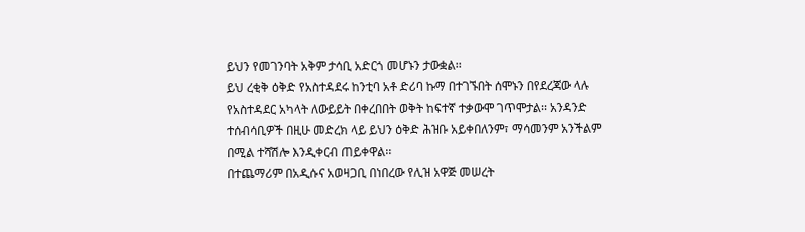ይህን የመገንባት አቅም ታሳቢ አድርጎ መሆኑን ታውቋል፡፡
ይህ ረቂቅ ዕቅድ የአስተዳደሩ ከንቲባ አቶ ድሪባ ኩማ በተገኙበት ሰሞኑን በየደረጃው ላሉ የአስተዳደር አካላት ለውይይት በቀረበበት ወቅት ከፍተኛ ተቃውሞ ገጥሞታል፡፡ አንዳንድ ተሰብሳቢዎች በዚሁ መድረክ ላይ ይህን ዕቅድ ሕዝቡ አይቀበለንም፣ ማሳመንም አንችልም በሚል ተሻሽሎ እንዲቀርብ ጠይቀዋል፡፡
በተጨማሪም በአዲሱና አወዛጋቢ በነበረው የሊዝ አዋጅ መሠረት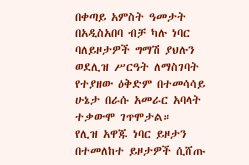በቀጣይ አምስት ዓመታት በአዲስአበባ ብቻ ካሉ ነባር ባለይዞታዎች ግማሽ ያህሉን ወደሊዝ ሥርዓት ለማስገባት የተያዘው ዕቅድም በተመሳሳይ ሁኔታ በራሱ አመራር አባላት ተቃውሞ ገጥሞታል።
የሊዝ አዋጁ ነባር ይዞታን በተመለከተ ይዞታዎች ሲሸጡ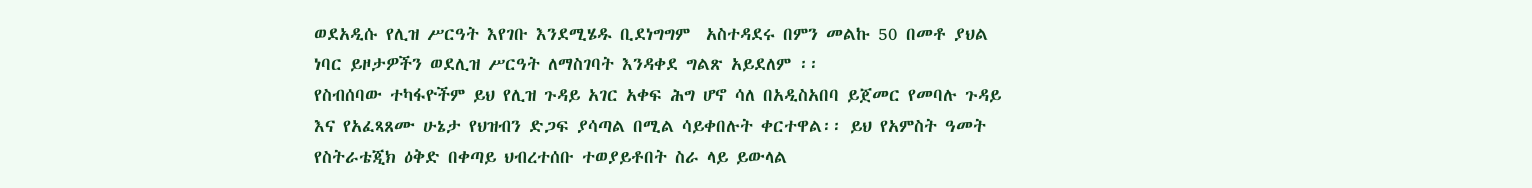ወደአዲሱ የሊዝ ሥርዓት እየገቡ እንደሚሄዱ ቢደነግግም  አስተዳደሩ በምን መልኩ 50 በመቶ ያህል ነባር ይዞታዎችን ወደሊዝ ሥርዓት ለማስገባት እንዳቀደ ግልጽ አይደለም ፡፡
የስብሰባው ተካፋዮችም ይህ የሊዝ ጉዳይ አገር አቀፍ ሕግ ሆኖ ሳለ በአዲስአበባ ይጀመር የመባሉ ጉዳይ እና የአፈጻጸሙ ሁኔታ የህዝብን ድጋፍ ያሳጣል በሚል ሳይቀበሉት ቀርተዋል፡፡ ይህ የአምስት ዓመት የስትራቴጂክ ዕቅድ በቀጣይ ህብረተሰቡ ተወያይቶበት ስራ ላይ ይውላል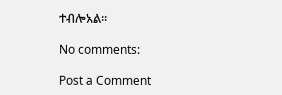ተብሎአል፡፡

No comments:

Post a Comment